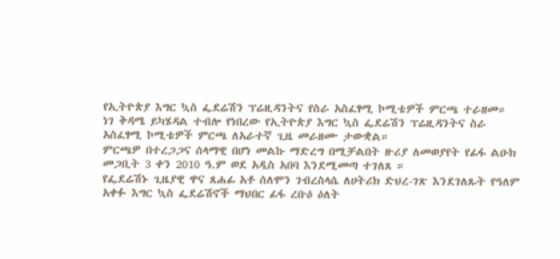የኢትዮጵያ እግር ኳስ ፌደሬሽን ፕሬዚዳንትና የስራ አስፈፃሚ ኮሚቴዎች ምርጫ ተራዘመ።
ነገ ቅዳሜ ይካሄዳል ተብሎ የነበረው የኢትዮጵያ እግር ኳስ ፌደሬሽን ፕሬዚዳንትና ስራ አስፈፃሚ ኮሚቴዎች ምርጫ ለአራተኛ ጊዜ መራዘሙ ታውቋል።
ምርጫዎ በተረጋጋና ሰላማዊ በሆነ መልኩ ማድረግ በሚቻልበት ዙሪያ ለመወያየት የፊፋ ልዑክ መጋቢት 3 ቀን 2010 ዓ.ም ወደ አዲስ አበባ እንደሚመጣ ተገለጸ ።
የፌደሬሽኑ ጊዜያዊ ዋና ጸሐፊ አቶ ሰለሞን ገብረስላሴ ለሀትሪክ ድህረ-ገጽ እንደገለጹት የዓለም አቀፉ እግር ኳስ ፌደሬሽኖች ማህበር ፊፋ ረቡዕ ዕለት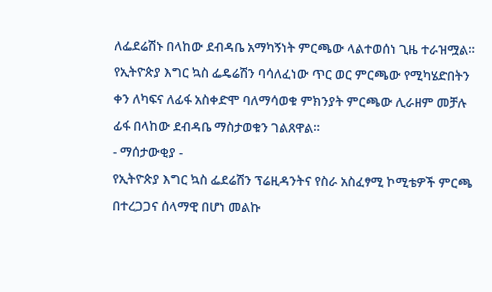ለፌደሬሽኑ በላከው ደብዳቤ አማካኝነት ምርጫው ላልተወሰነ ጊዜ ተራዝሟል።
የኢትዮጵያ እግር ኳስ ፌዴሬሽን ባሳለፈነው ጥር ወር ምርጫው የሚካሄድበትን ቀን ለካፍና ለፊፋ አስቀድሞ ባለማሳወቁ ምክንያት ምርጫው ሊራዘም መቻሉ ፊፋ በላከው ደብዳቤ ማስታወቁን ገልጸዋል።
- ማሰታውቂያ -
የኢትዮጵያ እግር ኳስ ፌደሬሽን ፕሬዚዳንትና የስራ አስፈፃሚ ኮሚቴዎች ምርጫ በተረጋጋና ሰላማዊ በሆነ መልኩ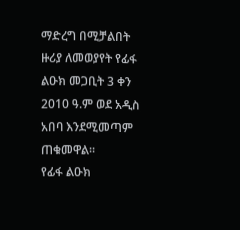ማድረግ በሚቻልበት ዙሪያ ለመወያየት የፊፋ ልዑክ መጋቢት 3 ቀን 2010 ዓ.ም ወደ አዲስ አበባ እንደሚመጣም ጠቁመዋል።
የፊፋ ልዑክ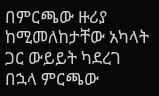በምርጫው ዙሪያ ከሚመለከታቸው አካላት ጋር ውይይት ካደረገ በኋላ ምርጫው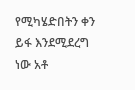የሚካሄድበትን ቀን ይፋ እንደሚደረግ ነው አቶ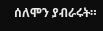ሰለሞን ያብራሩት።